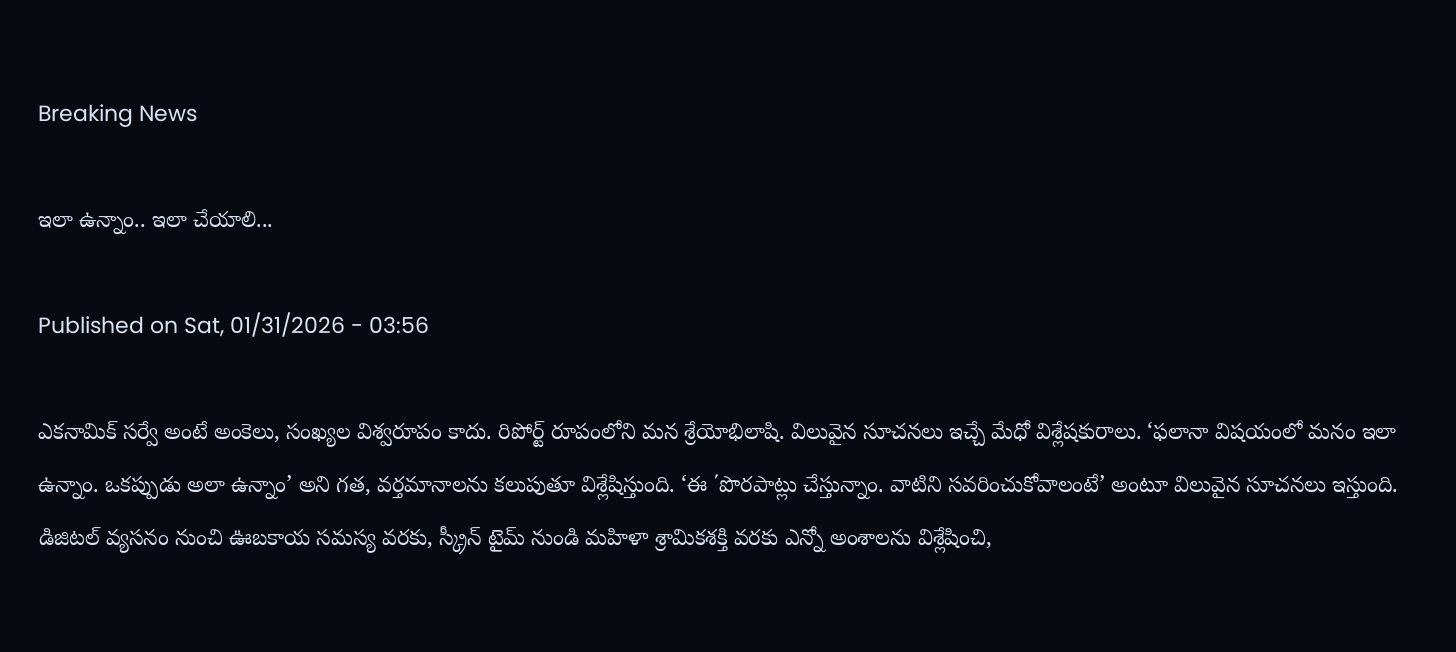Breaking News

ఇలా ఉన్నాం.. ఇలా చేయాలి...

Published on Sat, 01/31/2026 - 03:56

ఎకనామిక్‌ సర్వే అంటే అంకెలు, సంఖ్యల విశ్వరూపం కాదు. రిపోర్ట్‌ రూపంలోని మన శ్రేయోభిలాషి. విలువైన సూచనలు ఇచ్చే మేధో విశ్లేషకురాలు. ‘ఫలానా విషయంలో మనం ఇలా ఉన్నాం. ఒకప్పుడు అలా ఉన్నాం’ అని గత, వర్తమానాలను కలుపుతూ విశ్లేషిస్తుంది. ‘ఈ ΄పొరపాట్లు చేస్తున్నాం. వాటిని సవరించుకోవాలంటే’ అంటూ విలువైన సూచనలు ఇస్తుంది. డిజిటల్‌ వ్యసనం నుంచి ఊబకాయ సమస్య వరకు, స్క్రీన్‌ టైమ్‌ నుండి మహిళా శ్రామికశక్తి వరకు ఎన్నో అంశాలను విశ్లేషించి,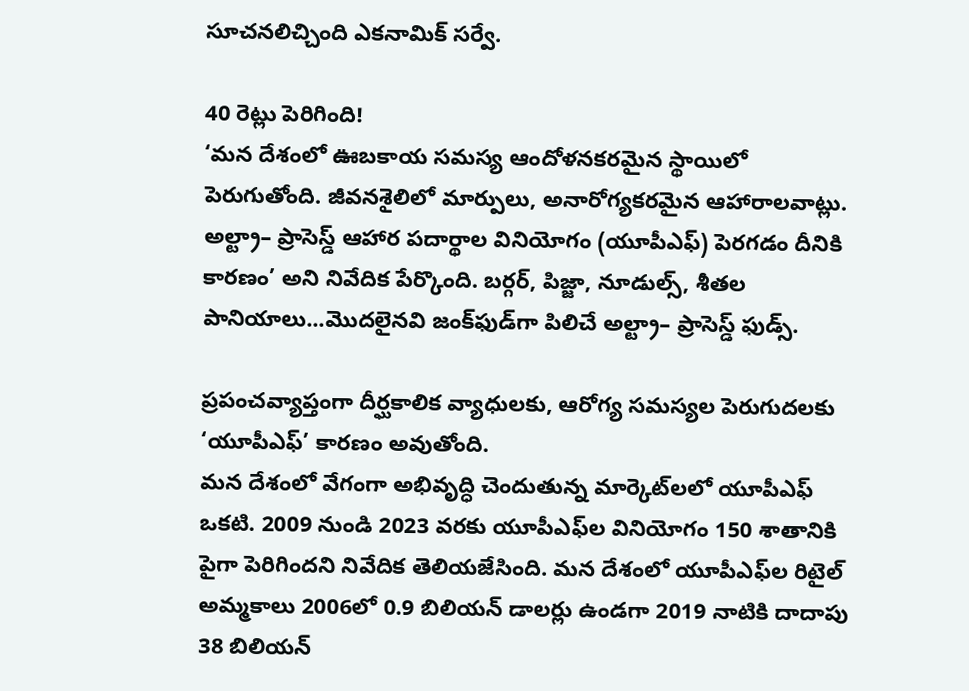సూచనలిచ్చింది ఎకనామిక్‌ సర్వే.

40 రెట్లు పెరిగింది!
‘మన దేశంలో ఊబకాయ సమస్య ఆందోళనకరమైన స్థాయిలో పెరుగుతోంది. జీవనశైలిలో మార్పులు, అనారోగ్యకరమైన ఆహారాలవాట్లు. అల్ట్రా– ప్రాసెస్డ్‌ ఆహార పదార్థాల వినియోగం (యూపీఎఫ్‌) పెరగడం దీనికి కారణం’ అని నివేదిక పేర్కొంది. బర్గర్, పిజ్జా, నూడుల్స్, శీతల పానియాలు...మొదలైనవి జంక్‌ఫుడ్‌గా పిలిచే అల్ట్రా– ప్రాసెస్డ్‌ ఫుడ్స్‌.

ప్రపంచవ్యాప్తంగా దీర్ఘకాలిక వ్యాధులకు, ఆరోగ్య సమస్యల పెరుగుదలకు ‘యూపీఎఫ్‌’ కారణం అవుతోంది.
మన దేశంలో వేగంగా అభివృద్ధి చెందుతున్న మార్కెట్‌లలో యూపీఎఫ్‌ ఒకటి. 2009 నుండి 2023 వరకు యూపీఎఫ్‌ల వినియోగం 150 శాతానికి పైగా పెరిగిందని నివేదిక తెలియజేసింది. మన దేశంలో యూపీఎఫ్‌ల రిటైల్‌ అమ్మకాలు 2006లో 0.9 బిలియన్‌ డాలర్లు ఉండగా 2019 నాటికి దాదాపు 38 బిలియన్‌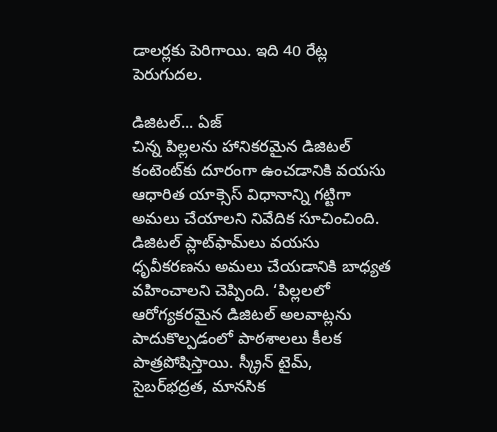డాలర్లకు పెరిగాయి. ఇది 40 రేట్ల పెరుగుదల.

డిజిటల్‌... ఏజ్‌
చిన్న పిల్లలను హానికరమైన డిజిటల్‌ కంటెంట్‌కు దూరంగా ఉంచడానికి వయసు ఆధారిత యాక్సెస్‌ విధానాన్ని గట్టిగా అమలు చేయాలని నివేదిక సూచించింది. డిజిటల్‌ ప్లాట్‌ఫామ్‌లు వయసు ధృవీకరణను అమలు చేయడానికి బాధ్యత వహించాలని చెప్పింది. ‘పిల్లలలో ఆరోగ్యకరమైన డిజిటల్‌ అలవాట్లను పాదుకొల్పడంలో పాఠశాలలు కీలక పాత్రపోషిస్తాయి. స్క్రీన్‌ టైమ్,  సైబర్‌భద్రత, మానసిక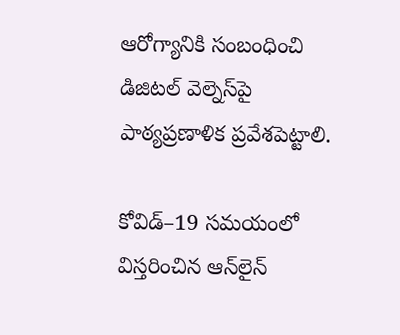ఆరోగ్యానికి సంబంధించి డిజిటల్‌ వెల్నెస్‌పై పాఠ్యప్రణాళిక ప్రవేశపెట్టాలి.

కోవిడ్‌–19 సమయంలో విస్తరించిన ఆన్‌లైన్‌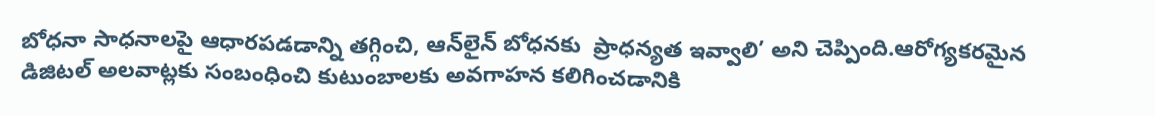బోధనా సాధనాలపై ఆధారపడడాన్ని తగ్గించి, ఆన్‌లైన్‌ బోధనకు  ప్రాధన్యత ఇవ్వాలి’ అని చెప్పింది.ఆరోగ్యకరమైన డిజిటల్‌ అలవాట్లకు సంబంధించి కుటుంబాలకు అవగాహన కలిగించడానికి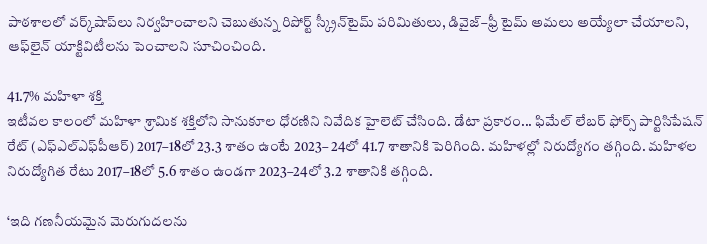పాఠశాలలో వర్క్‌షాప్‌లు నిర్వహించాలని చెబుతున్న రిపోర్ట్‌ స్క్రీన్‌టైమ్‌ పరిమితులు, డివైజ్‌–ఫ్రీ టైమ్‌ అమలు అయ్యేలా చేయాలని, ఆఫ్‌లైన్‌ యాక్టివిటీలను పెంచాలని సూచించింది.

41.7% మహిళా శక్తి
ఇటీవల కాలంలో మహిళా శ్రామిక శక్తిలోని సానుకూల ధోరణిని నివేదిక హైలెట్‌ చేసింది. డేటా ప్రకారం... ఫిమేల్‌ లేబర్‌ ఫోర్స్‌ పార్టిసిపేషన్‌ రేట్‌ (ఎఫ్‌ఎల్‌ఎఫ్‌పీఆర్‌) 2017–18లో 23.3 శాతం ఉంటే 2023– 24లో 41.7 శాతానికి పెరిగింది. మహిళల్లో నిరుద్యోగం తగ్గింది. మహిళల నిరుద్యోగిత రేటు 2017–18లో 5.6 శాతం ఉండగా 2023–24లో 3.2 శాతానికి తగ్గింది.

‘ఇది గణనీయమైన మెరుగుదలను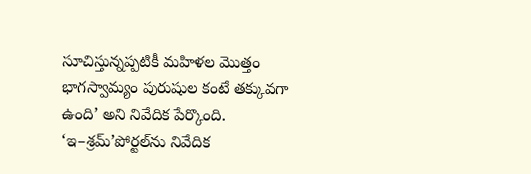సూచిస్తున్నప్పటికీ మహిళల మొత్తం భాగస్వామ్యం పురుషుల కంటే తక్కువగా ఉంది’ అని నివేదిక పేర్కొంది. ‘ఇ–శ్రమ్‌’పోర్టల్‌ను నివేదిక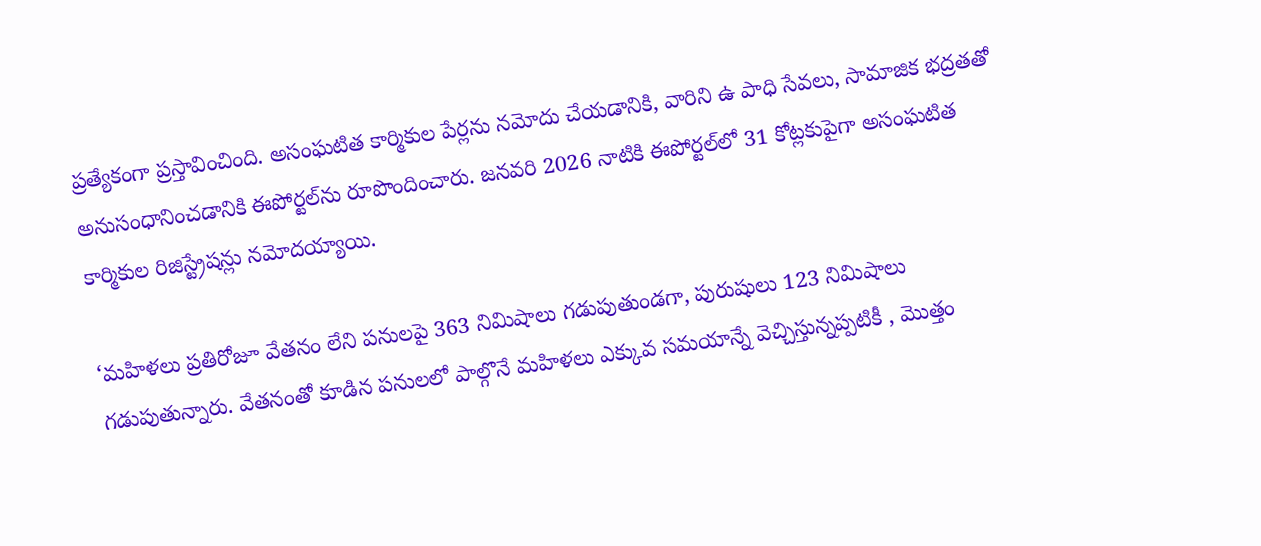ప్రత్యేకంగా ప్రస్తావించింది. అసంఘటిత కార్మికుల పేర్లను నమోదు చేయడానికి, వారిని ఉ పాధి సేవలు, సామాజిక భద్రతతో అనుసంధానించడానికి ఈపోర్టల్‌ను రూపొందించారు. జనవరి 2026 నాటికి ఈపోర్టల్‌లో 31 కోట్లకుపైగా అసంఘటిత కార్మికుల రిజిస్ట్రేషన్లు నమోదయ్యాయి.

‘మహిళలు ప్రతిరోజూ వేతనం లేని పనులపై 363 నిమిషాలు గడుపుతుండగా, పురుషులు 123 నిమిషాలు గడుపుతున్నారు. వేతనంతో కూడిన పనులలో పాల్గొనే మహిళలు ఎక్కువ సమయాన్నే వెచ్చిస్తున్నప్పటికీ , మొత్తం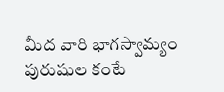మీద వారి భాగస్వామ్యం పురుషుల కంటే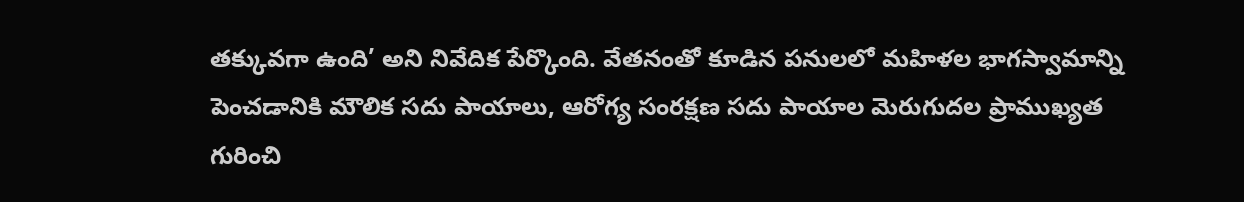తక్కువగా ఉంది’ అని నివేదిక పేర్కొంది. వేతనంతో కూడిన పనులలో మహిళల భాగస్వామాన్ని పెంచడానికి మౌలిక సదు పాయాలు, ఆరోగ్య సంరక్షణ సదు పాయాల మెరుగుదల ప్రాముఖ్యత గురించి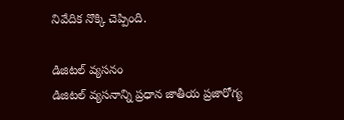నివేదిక నొక్కి చెప్పింది.

డిజిటల్‌ వ్యసనం
డిజిటల్‌ వ్యసనాన్ని ప్రధాన జాతీయ ప్రజారోగ్య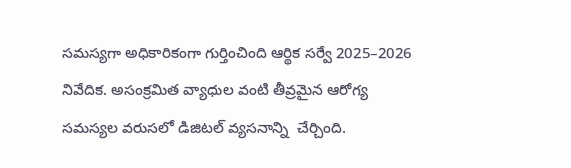సమస్యగా అధికారికంగా గుర్తించింది ఆర్థిక సర్వే 2025–2026 నివేదిక. అసంక్రమిత వ్యాధుల వంటి తీవ్రమైన ఆరోగ్య సమస్యల వరుసలో డిజిటల్‌ వ్యసనాన్ని  చేర్చింది.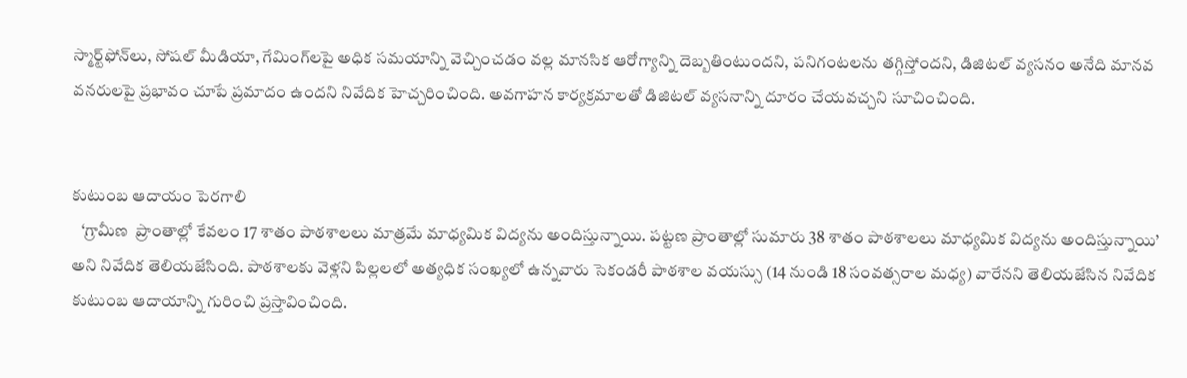స్మార్ట్‌ఫోన్‌లు, సోషల్‌ మీడియా, గేమింగ్‌లపై అధిక సమయాన్ని వెచ్చించడం వల్ల మానసిక ఆరోగ్యాన్ని దెబ్బతింటుందని, పనిగంటలను తగ్గిస్తోందని, డిజిటల్‌ వ్యసనం అనేది మానవ వనరులపై ప్రభావం చూపే ప్రమాదం ఉందని నివేదిక హెచ్చరించింది. అవగాహన కార్యక్రమాలతో డిజిటల్‌ వ్యసనాన్ని దూరం చేయవచ్చని సూచించింది.


కుటుంబ ఆదాయం పెరగాలి
   ‘గ్రామీణ  ప్రాంతాల్లో కేవలం 17 శాతం పాఠశాలలు మాత్రమే మాధ్యమిక విద్యను అందిస్తున్నాయి. పట్టణ ప్రాంతాల్లో సుమారు 38 శాతం పాఠశాలలు మాధ్యమిక విద్యను అందిస్తున్నాయి’ అని నివేదిక తెలియజేసింది. పాఠశాలకు వెళ్లని పిల్లలలో అత్యధిక సంఖ్యలో ఉన్నవారు సెకండరీ పాఠశాల వయస్సు (14 నుండి 18 సంవత్సరాల మధ్య) వారేనని తెలియజేసిన నివేదిక కుటుంబ ఆదాయాన్ని గురించి ప్రస్తావించింది.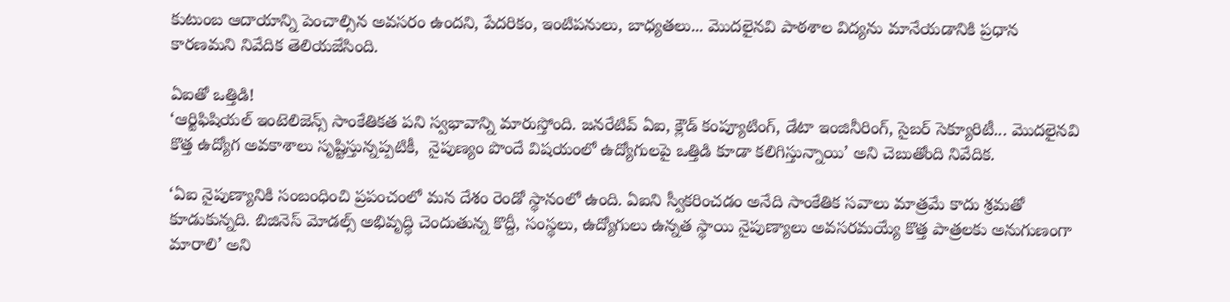కుటుంబ ఆదాయాన్ని పెంచాల్సిన అవసరం ఉందని, పేదరికం, ఇంటిపనులు, బాధ్యతలు... మొదలైనవి పాఠశాల విద్యను మానేయడానికి ప్రధాన కారణమని నివేదిక తెలియజేసింది.

ఏఐతో ఒత్తిడి!
‘ఆర్టిఫిషియల్‌ ఇంటెలిజెన్స్‌ సాంకేతికత పని స్వభావాన్ని మారుస్తోంది. జనరేటివ్‌ ఏఐ, క్లౌడ్‌ కంప్యూటింగ్, డేటా ఇంజినీరింగ్, సైబర్‌ సెక్యూరిటీ... మొదలైనవి కొత్త ఉద్యోగ అవకాశాలు సృష్టిస్తున్నప్పటికీ,  నైపుణ్యం పొందే విషయంలో ఉద్యోగులపై ఒత్తిడి కూడా కలిగిస్తున్నాయి’ అని చెబుతోంది నివేదిక.

‘ఏఐ నైపుణ్యానికి సంబంధించి ప్రపంచంలో మన దేశం రెండో స్థానంలో ఉంది. ఏఐని స్వీకరించడం అనేది సాంకేతిక సవాలు మాత్రమే కాదు శ్రమతో కూడుకున్నది. బిజినెస్‌ మోడల్స్‌ అభివృద్ధి చెందుతున్న కొద్దీ, సంస్థలు, ఉద్యోగులు ఉన్నత స్థాయి నైపుణ్యాలు అవసరమయ్యే కొత్త పాత్రలకు అనుగుణంగా మారాలి’ అని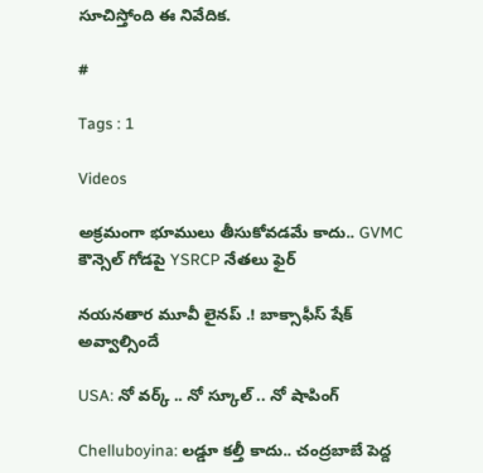సూచిస్తోంది ఈ నివేదిక.

#

Tags : 1

Videos

అక్రమంగా భూములు తీసుకోవడమే కాదు.. GVMC కౌన్సెల్ గోడపై YSRCP నేతలు ఫైర్

నయనతార మూవీ లైనప్ .! బాక్సాఫీస్ షేక్ అవ్వాల్సిందే

USA: నో వర్క్ .. నో స్కూల్ .. నో షాపింగ్

Chelluboyina: లడ్డూ కల్తీ కాదు.. చంద్రబాబే పెద్ద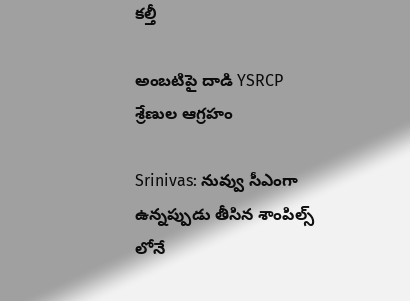కల్తీ

అంబటిపై దాడి YSRCP శ్రేణుల ఆగ్రహం

Srinivas: నువ్వు సీఎంగా ఉన్నప్పుడు తీసిన శాంపిల్స్ లోనే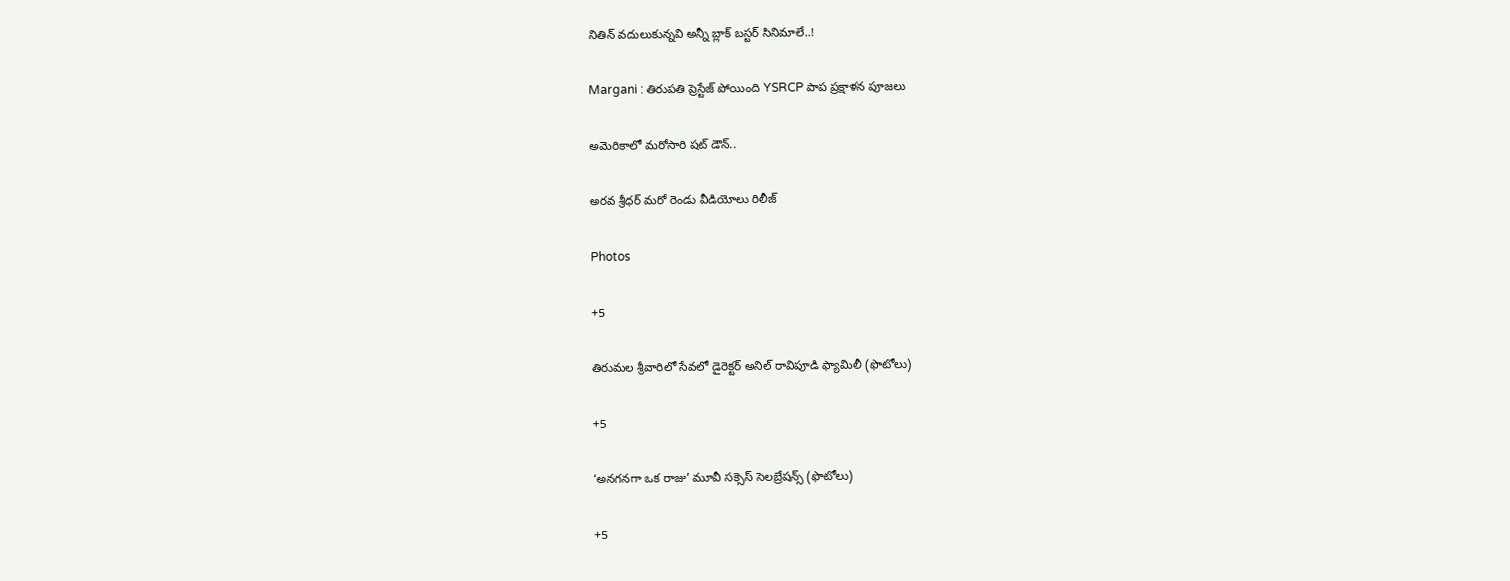నితిన్ వదులుకున్నవి అన్నీ బ్లాక్ బస్టర్ సినిమాలే..!

Margani : తిరుపతి ప్రెస్టేజ్ పోయింది YSRCP పాప ప్రక్షాళన పూజలు

అమెరికాలో మరోసారి షట్ డౌన్..

అరవ శ్రీధర్‌ మరో రెండు వీడియోలు రిలీజ్

Photos

+5

తిరుమల శ్రీవారిలో సేవలో డైరెక్టర్ అనిల్ రావిపూడి ఫ్యామిలీ (ఫొటోలు)

+5

‘అనగనగా ఒక రాజు’ మూవీ సక్సెస్ సెలబ్రేషన్స్ (ఫొటోలు)

+5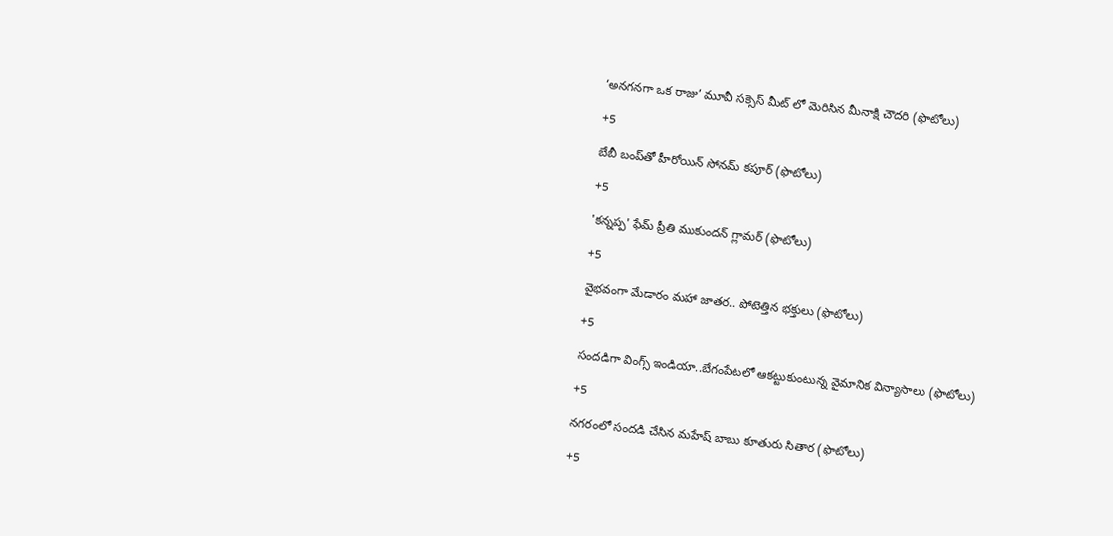‘అనగనగా ఒక రాజు’ మూవీ సక్సెస్ మీట్ లో మెరిసిన మీనాక్షి చౌదరి (ఫొటోలు)

+5

బేబీ బంప్‌తో హీరోయిన్ సోనమ్ కపూర్ (ఫొటోలు)

+5

'కన్నప్ప' ఫేమ్ ప్రీతి ముకుందన్ గ్లామర్ (ఫొటోలు)

+5

వైభవంగా మేడారం మహా జాతర.. పోటెత్తిన భక్తులు (ఫొటోలు)

+5

సందడిగా వింగ్స్‌ ఇండియా..బేగంపేటలో ఆకట్టుకుంటున్న వైమానిక విన్యాసాలు (ఫొటోలు)

+5

నగరంలో సందడి చేసిన మహేష్ బాబు కూతురు సితార (ఫొటోలు)

+5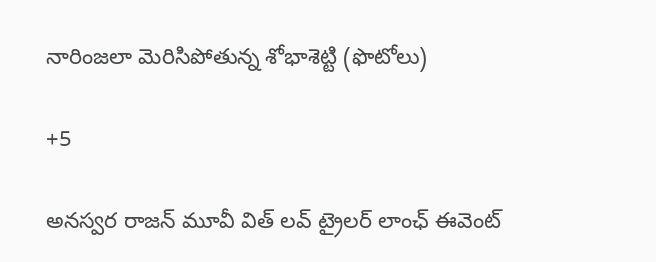నారింజలా మెరిసిపోతున్న శోభాశెట్టి (ఫొటోలు)

+5

అనస్వర రాజన్ మూవీ విత్ లవ్ ట్రైలర్ లాంఛ్ ఈవెంట్‌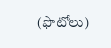(ఫొటోలు)